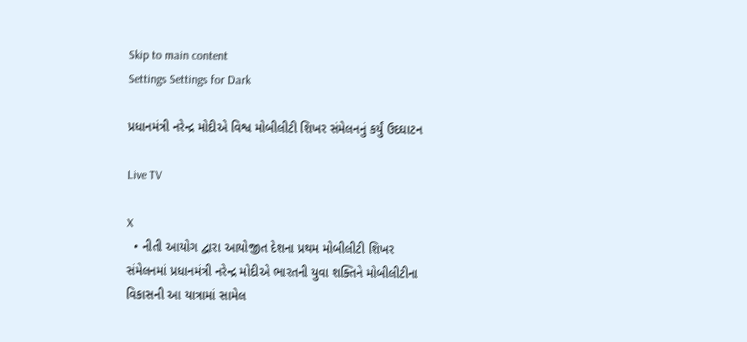Skip to main content
Settings Settings for Dark

પ્રધાનમંત્રી નરેન્દ્ર મોદીએ વિશ્વ મોબીલીટી શિખર સંમેલનનું કર્યું ઉદઘાટન

Live TV

X
  • નીતી આયોગ દ્વારા આયોજીત દેશના પ્રથમ મોબીલીટી શિખર સંમેલનમાં પ્રધાનમંત્રી નરેન્દ્ર મોદીએ ભારતની યુવા શક્તિને મોબીલીટીના વિકાસની આ યાત્રામાં સામેલ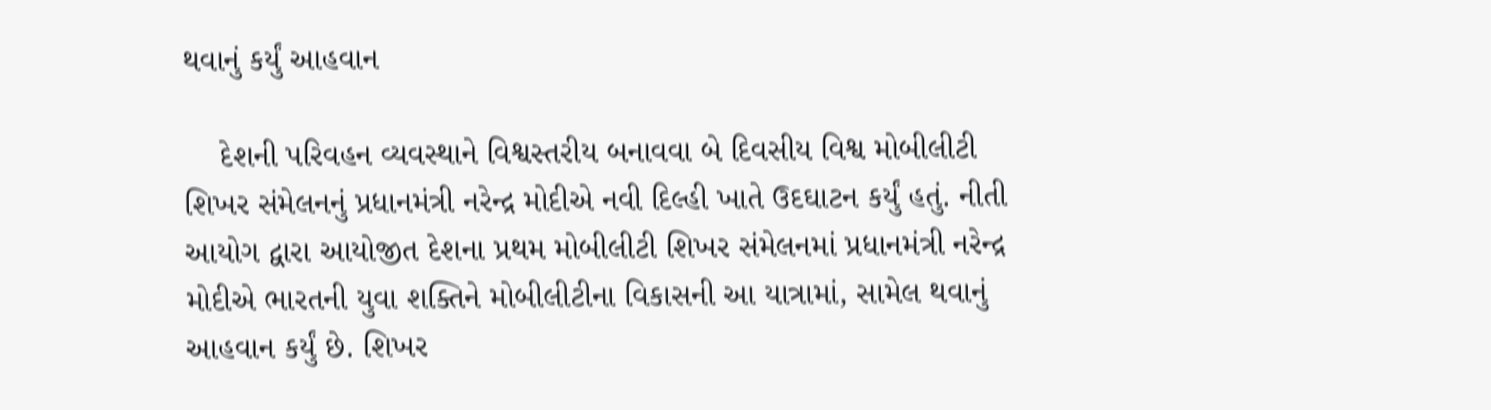થવાનું કર્યું આહવાન

    દેશની પરિવહન વ્યવસ્થાને વિશ્વસ્તરીય બનાવવા બે દિવસીય વિશ્વ મોબીલીટી શિખર સંમેલનનું પ્રધાનમંત્રી નરેન્દ્ર મોદીએ નવી દિલ્હી ખાતે ઉદઘાટન કર્યું હતું. નીતી આયોગ દ્વારા આયોજીત દેશના પ્રથમ મોબીલીટી શિખર સંમેલનમાં પ્રધાનમંત્રી નરેન્દ્ર મોદીએ ભારતની યુવા શક્તિને મોબીલીટીના વિકાસની આ યાત્રામાં, સામેલ થવાનું આહવાન કર્યું છે. શિખર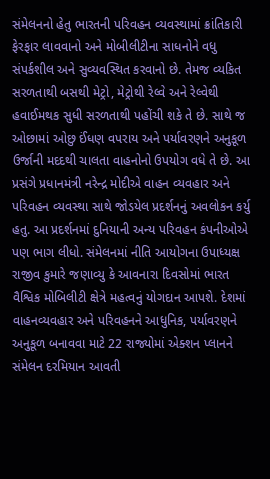સંમેલનનો હેતુ ભારતની પરિવહન વ્યવસ્થામાં ક્રાંતિકારી ફેરફાર લાવવાનો અને મોબીલીટીના સાધનોને વધુ સંપર્કશીલ અને સુવ્યવસ્થિત કરવાનો છે. તેમજ વ્યકિત સરળતાથી બસથી મેટ્રો, મેટ્રોથી રેલ્વે અને રેલ્વેથી હવાઈમથક સુધી સરળતાથી પહોંચી શકે તે છે. સાથે જ ઓછામાં ઓછુ ઈંધણ વપરાય અને પર્યાવરણને અનુકૂળ ઉર્જાની મદદથી ચાલતા વાહનોનો ઉપયોગ વધે તે છે. આ પ્રસંગે પ્રધાનમંત્રી નરેન્દ્ર મોદીએ વાહન વ્યવહાર અને પરિવહન વ્યવસ્થા સાથે જોડયેલ પ્રદર્શનનું અવલોકન કર્યુ હતુ. આ પ્રદર્શનમાં દુનિયાની અન્ય પરિવહન કંપનીઓએ પણ ભાગ લીધો. સંમેલનમાં નીતિ આયોગના ઉપાધ્યક્ષ રાજીવ કુમારે જણાવ્યુ કે આવનારા દિવસોમાં ભારત વૈશ્વિક મોબિલીટી ક્ષેત્રે મહત્વનું યોગદાન આપશે. દેશમાં વાહનવ્યવહાર અને પરિવહનને આધુનિક, પર્યાવરણને અનુકૂળ બનાવવા માટે 22 રાજ્યોમાં એક્શન પ્લાનને સંમેલન દરમિયાન આવતી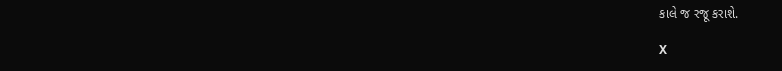કાલે જ રજૂ કરાશે.

X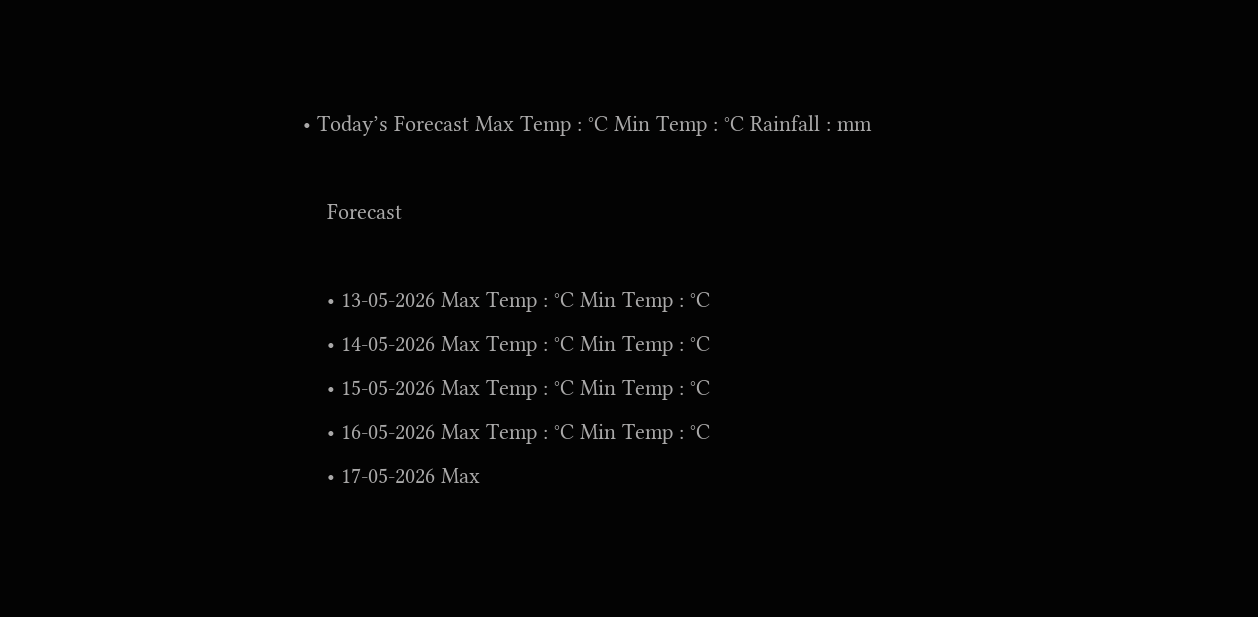• Today’s Forecast Max Temp : °C Min Temp : °C Rainfall : mm

    Forecast

    • 13-05-2026 Max Temp : °C Min Temp : °C
    • 14-05-2026 Max Temp : °C Min Temp : °C
    • 15-05-2026 Max Temp : °C Min Temp : °C
    • 16-05-2026 Max Temp : °C Min Temp : °C
    • 17-05-2026 Max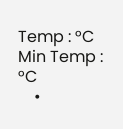Temp : °C Min Temp : °C
    •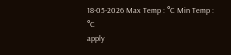18-05-2026 Max Temp : °C Min Temp : °C
apply